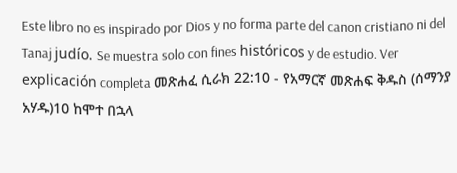Este libro no es inspirado por Dios y no forma parte del canon cristiano ni del Tanaj judío. Se muestra solo con fines históricos y de estudio. Ver explicación completa መጽሐፈ ሲራክ 22:10 - የአማርኛ መጽሐፍ ቅዱስ (ሰማንያ አሃዱ)10 ከሞተ በኋላ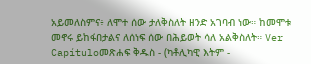አይመለስምና፥ ለሞተ ሰው ታለቅስለት ዘንድ አገባብ ነው። ከመሞቱ መኖሩ ይከፋበታልና ለሰነፍ ሰው በሕይወት ሳለ አልቅስለት። Ver Capítuloመጽሐፍ ቅዱስ - (ካቶሊካዊ እትም -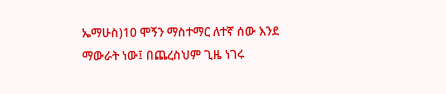ኤማሁስ)10 ሞኝን ማስተማር ለተኛ ሰው እንደ ማውራት ነው፤ በጨረስህም ጊዜ ነገሩ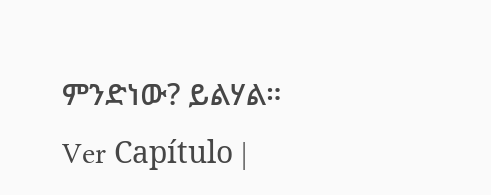ምንድነው? ይልሃል። Ver Capítulo |